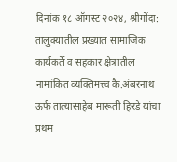दिनांक १८ ऑगस्ट २०२४, श्रीगोंदा:
तालुक्यातील प्रख्यात सामाजिक कार्यकर्ते व सहकार क्षेत्रातील नामांकित व्यक्तिमत्त्व कै.अंबरनाथ ऊर्फ तात्यासाहेब मारूती हिरडे यांचा प्रथम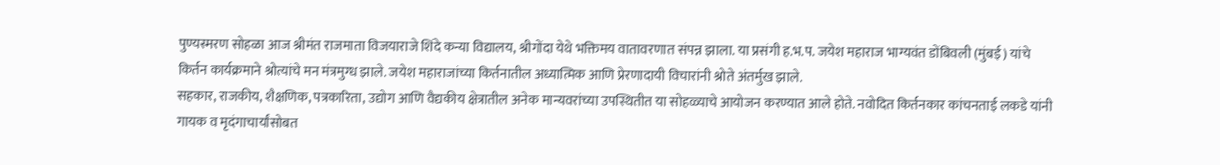पुण्यस्मरण सोहळा आज श्रीमंत राजमाता विजयाराजे शिंदे कन्या विद्यालय, श्रीगोंदा येथे भक्तिमय वातावरणात संपन्न झाला. या प्रसंगी ह.भ.प. जयेश महाराज भाग्यवंत डोंबिवली (मुंबई) यांचे किर्तन कार्यक्रमाने श्रोत्यांचे मन मंत्रमुग्ध झाले. जयेश महाराजांच्या किर्तनातील अध्यात्मिक आणि प्रेरणादायी विचारांनी श्रोते अंतर्मुख झाले.
सहकार, राजकीय, शैक्षणिक, पत्रकारिता, उद्योग आणि वैद्यकीय क्षेत्रातील अनेक मान्यवरांच्या उपस्थितीत या सोहळ्याचे आयोजन करण्यात आले होते. नवोदित किर्तनकार कांचनताई लकडे यांनी गायक व मृदंगाचार्यांसोबत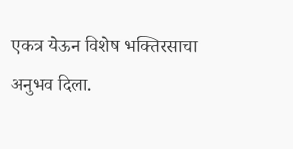एकत्र येऊन विशेष भक्तिरसाचा अनुभव दिला.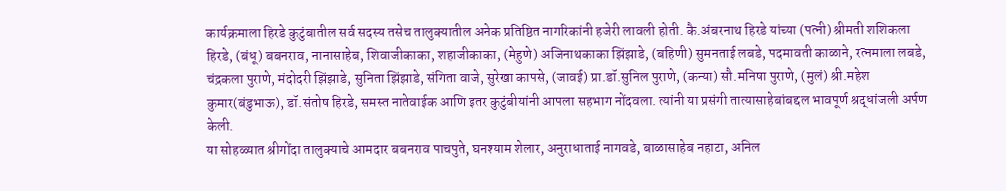कार्यक्रमाला हिरडे कुटुंबातील सर्व सदस्य तसेच तालुक्यातील अनेक प्रतिष्ठित नागरिकांनी हजेरी लावली होती. कै.अंबरनाथ हिरडे यांच्या (पत्नी) श्रीमती शशिकला हिरडे, (बंधू) बबनराव, नानासाहेब, शिवाजीकाका, शहाजीकाका, (मेहुणे) अजिनाथकाका झिंझाडे, (बहिणी) सुमनताई लबडे, पदमावती काळाने, रत्नमाला लबडे, चंद्रकला पुराणे, मंदोदरी झिंझाडे, सुनिता झिंझाडे, संगिता वाजे, सुरेखा कापसे, (जावई) प्रा.डॉ.सुनिल पुराणे, (कन्या) सौ.मनिषा पुराणे, (मुलं) श्री.महेश कुमार(बंडुभाऊ), डॉ.संतोष हिरडे, समस्त नातेवाईक आणि इतर कुटुंबीयांनी आपला सहभाग नोंदवला. त्यांनी या प्रसंगी तात्यासाहेबांबद्दल भावपूर्ण श्रद्धांजली अर्पण केली.
या सोहळ्यात श्रीगोंदा तालुक्याचे आमदार बबनराव पाचपुते, घनश्याम शेलार, अनुराधाताई नागवडे, बाळासाहेब नहाटा, अनिल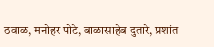ठवाळ, मनोहर पोटे, बाळासाहेब दुतारे, प्रशांत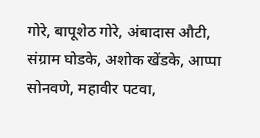गोरे, बापूशेठ गोरे, अंबादास औटी, संग्राम घोडके, अशोक खेंडके, आप्पा सोनवणे, महावीर पटवा,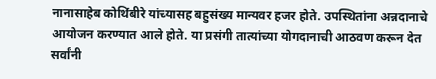नानासाहेब कोथिंबीरे यांच्यासह बहुसंख्य मान्यवर हजर होते. उपस्थितांना अन्नदानाचे आयोजन करण्यात आले होते. या प्रसंगी तात्यांच्या योगदानाची आठवण करून देत सर्वांनी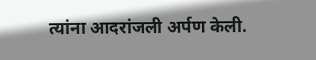त्यांना आदरांजली अर्पण केली.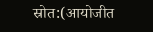स्रोत:(आयोजीत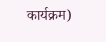कार्यक्रम)